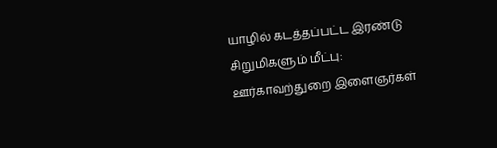யாழில் கடத்தப்பட்ட இரண்டு சிறுமிகளும் மீட்பு: ஊர்காவற்துறை இளைஞர்கள்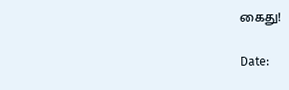கைது!

Date: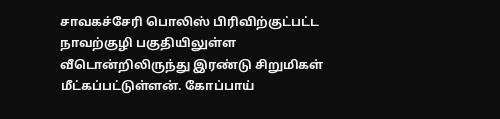சாவகச்சேரி பொலிஸ் பிரிவிற்குட்பட்ட நாவற்குழி பகுதியிலுள்ள வீடொன்றிலிருந்து இரண்டு சிறுமிகள் மீட்கப்பட்டுள்ளன். கோப்பாய்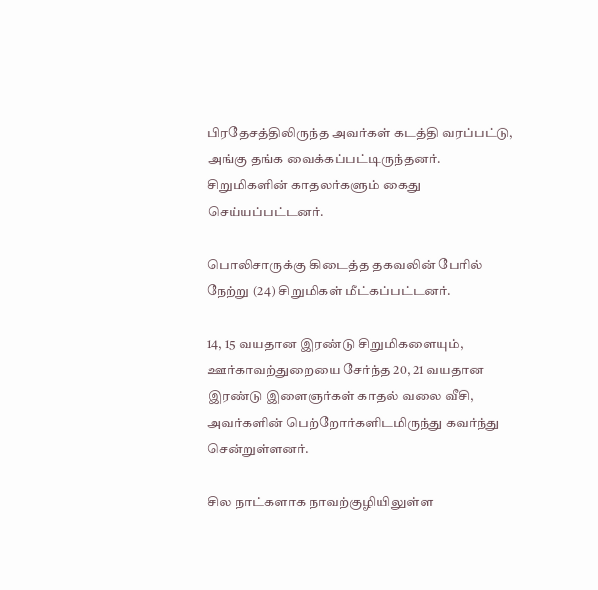பிரதேசத்திலிருந்த அவர்கள் கடத்தி வரப்பட்டு, அங்கு தங்க வைக்கப்பட்டிருந்தனர். சிறுமிகளின் காதலர்களும் கைது செய்யப்பட்டனர்.

பொலிசாருக்கு கிடைத்த தகவலின் பேரில் நேற்று (24) சிறுமிகள் மீட்கப்பட்டனர்.

14, 15 வயதான இரண்டு சிறுமிகளையும், ஊர்காவற்துறையை சேர்ந்த 20, 21 வயதான இரண்டு இளைஞர்கள் காதல் வலை வீசி, அவர்களின் பெற்றோர்களிடமிருந்து கவர்ந்து சென்றுள்ளனர்.

சில நாட்களாக நாவற்குழியிலுள்ள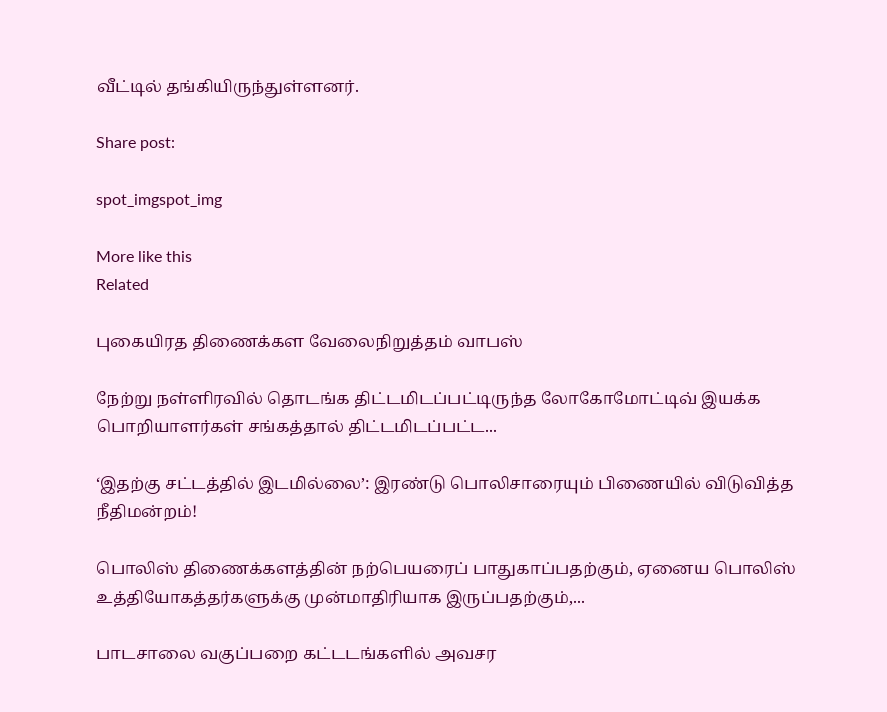வீட்டில் தங்கியிருந்துள்ளனர்.

Share post:

spot_imgspot_img

More like this
Related

புகையிரத திணைக்கள வேலைநிறுத்தம் வாபஸ்

நேற்று நள்ளிரவில் தொடங்க திட்டமிடப்பட்டிருந்த லோகோமோட்டிவ் இயக்க பொறியாளர்கள் சங்கத்தால் திட்டமிடப்பட்ட...

‘இதற்கு சட்டத்தில் இடமில்லை’: இரண்டு பொலிசாரையும் பிணையில் விடுவித்த நீதிமன்றம்!

பொலிஸ் திணைக்களத்தின் நற்பெயரைப் பாதுகாப்பதற்கும், ஏனைய பொலிஸ் உத்தியோகத்தர்களுக்கு முன்மாதிரியாக இருப்பதற்கும்,...

பாடசாலை வகுப்பறை கட்டடங்களில் அவசர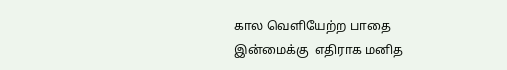கால வெளியேற்ற பாதை இன்மைக்கு  எதிராக மனித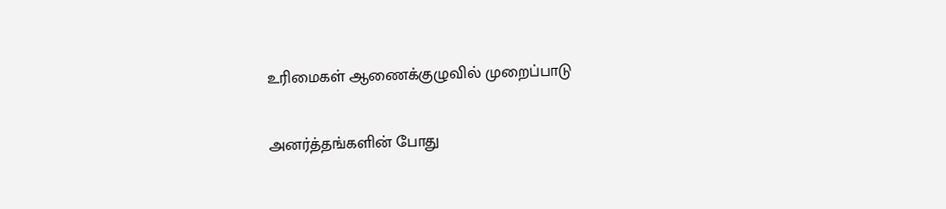உரிமைகள் ஆணைக்குழுவில் முறைப்பாடு

அனர்த்தங்களின் போது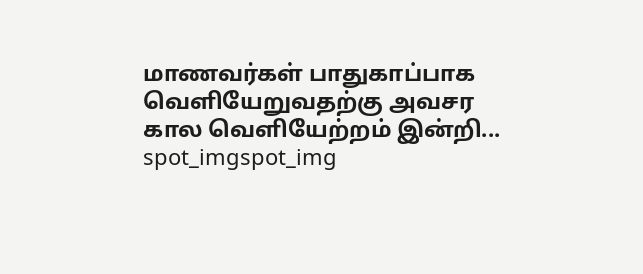மாணவர்கள் பாதுகாப்பாக வெளியேறுவதற்கு அவசர கால வெளியேற்றம் இன்றி...
spot_imgspot_img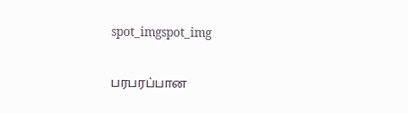spot_imgspot_img

பரபரப்பான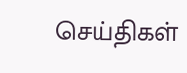செய்திகள்